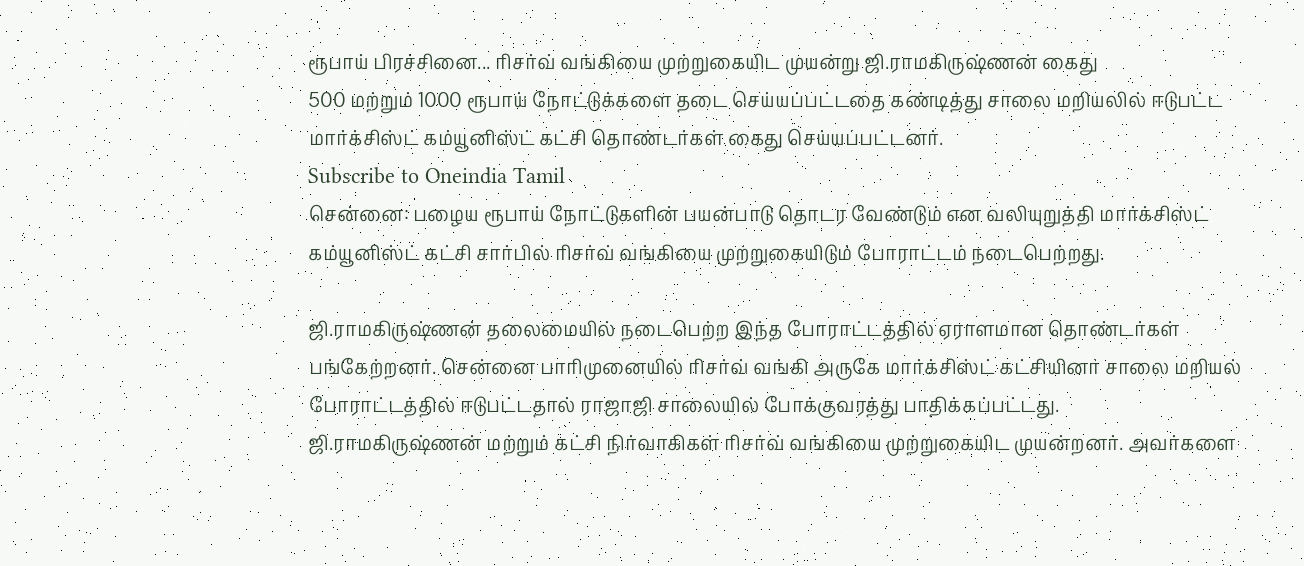ரூபாய் பிரச்சினை... ரிசர்வ் வங்கியை முற்றுகையிட முயன்று ஜி.ராமகிருஷ்ணன் கைது
500 மற்றும் 1000 ரூபாய் நோட்டுக்களை தடை செய்யப்பட்டதை கண்டித்து சாலை மறியலில் ஈடுபட்ட மார்க்சிஸ்ட் கம்யூனிஸ்ட் கட்சி தொண்டர்கள் கைது செய்யப்பட்டனர்.
Subscribe to Oneindia Tamil
சென்னை: பழைய ரூபாய் நோட்டுகளின் பயன்பாடு தொடர வேண்டும் என வலியுறுத்தி மார்க்சிஸ்ட் கம்யூனிஸ்ட் கட்சி சார்பில் ரிசர்வ் வங்கியை முற்றுகையிடும் போராட்டம் நடைபெற்றது.

ஜி.ராமகிருஷ்ணன் தலைமையில் நடைபெற்ற இந்த போராட்டத்தில் ஏராளமான தொண்டர்கள் பங்கேற்றனர். சென்னை பாரிமுனையில் ரிசர்வ் வங்கி அருகே மார்க்சிஸ்ட் கட்சியினர் சாலை மறியல் போராட்டத்தில் ஈடுபட்டதால் ராஜாஜி சாலையில் போக்குவரத்து பாதிக்கப்பட்டது.
ஜி.ராமகிருஷ்ணன் மற்றும் கட்சி நிர்வாகிகள் ரிசர்வ் வங்கியை முற்றுகையிட முயன்றனர். அவர்களை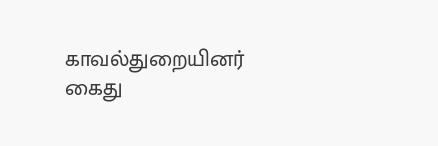காவல்துறையினர் கைது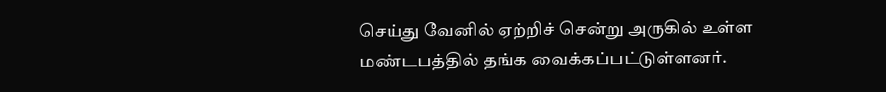செய்து வேனில் ஏற்றிச் சென்று அருகில் உள்ள மண்டபத்தில் தங்க வைக்கப்பட்டுள்ளனர்.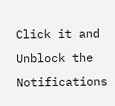Click it and Unblock the Notifications